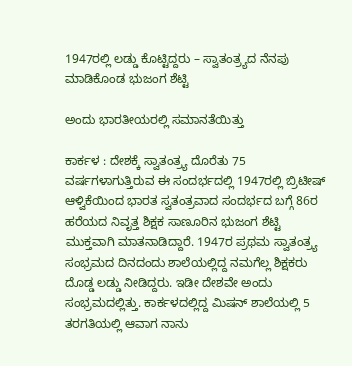1947ರಲ್ಲಿ ಲಡ್ಡು ಕೊಟ್ಟಿದ್ದರು – ಸ್ವಾತಂತ್ರ್ಯದ ನೆನಪು ಮಾಡಿಕೊಂಡ ಭುಜಂಗ ಶೆಟ್ಟಿ

ಅಂದು ಭಾರತೀಯರಲ್ಲಿ ಸಮಾನತೆಯಿತ್ತು

ಕಾರ್ಕಳ : ದೇಶಕ್ಕೆ ಸ್ವಾತಂತ್ರ್ಯ ದೊರೆತು 75 ವರ್ಷಗಳಾಗುತ್ತಿರುವ ಈ ಸಂದರ್ಭದಲ್ಲಿ 1947ರಲ್ಲಿ ಬ್ರಿಟೀಷ್‌ ಆಳ್ವಿಕೆಯಿಂದ ಭಾರತ ಸ್ವತಂತ್ರವಾದ ಸಂದರ್ಭದ ಬಗ್ಗೆ 86ರ ಹರೆಯದ ನಿವೃತ್ತ ಶಿಕ್ಷಕ ಸಾಣೂರಿನ ಭುಜಂಗ ಶೆಟ್ಟಿ ಮುಕ್ತವಾಗಿ ಮಾತನಾಡಿದ್ದಾರೆ. 1947ರ ಪ್ರಥಮ ಸ್ವಾತಂತ್ರ್ಯ ಸಂಭ್ರಮದ ದಿನದಂದು ಶಾಲೆಯಲ್ಲಿದ್ದ ನಮಗೆಲ್ಲ ಶಿಕ್ಷಕರು ದೊಡ್ಡ ಲಡ್ಡು ನೀಡಿದ್ದರು. ಇಡೀ ದೇಶವೇ ಅಂದು ಸಂಭ್ರಮದಲ್ಲಿತ್ತು. ಕಾರ್ಕಳದಲ್ಲಿದ್ದ ಮಿಷನ್‌ ಶಾಲೆಯಲ್ಲಿ 5 ತರಗತಿಯಲ್ಲಿ ಆವಾಗ ನಾನು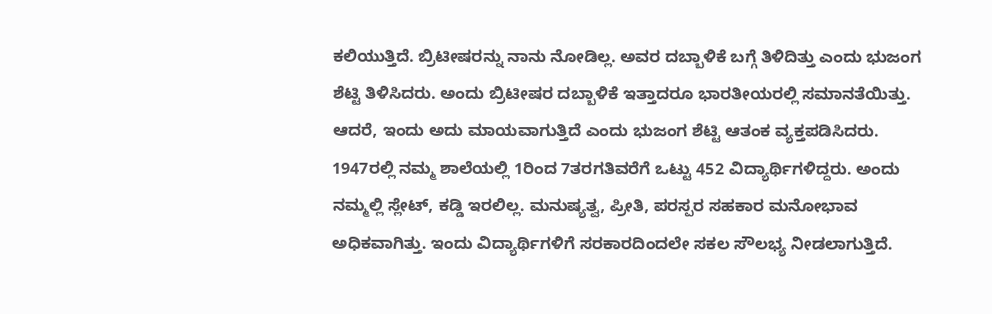ಕಲಿಯುತ್ತಿದೆ. ಬ್ರಿಟೀಷರನ್ನು ನಾನು ನೋಡಿಲ್ಲ. ಅವರ ದಬ್ಬಾಳಿಕೆ ಬಗ್ಗೆ ತಿಳಿದಿತ್ತು ಎಂದು ಭುಜಂಗ ಶೆಟ್ಟಿ ತಿಳಿಸಿದರು. ಅಂದು ಬ್ರಿಟೀಷರ ದಬ್ಬಾಳಿಕೆ ಇತ್ತಾದರೂ ಭಾರತೀಯರಲ್ಲಿ ಸಮಾನತೆಯಿತ್ತು. ಆದರೆ, ಇಂದು ಅದು ಮಾಯವಾಗುತ್ತಿದೆ ಎಂದು ಭುಜಂಗ ಶೆಟ್ಟಿ ಆತಂಕ ವ್ಯಕ್ತಪಡಿಸಿದರು.
1947ರಲ್ಲಿ ನಮ್ಮ ಶಾಲೆಯಲ್ಲಿ 1ರಿಂದ 7ತರಗತಿವರೆಗೆ ಒಟ್ಟು 452 ವಿದ್ಯಾರ್ಥಿಗಳಿದ್ದರು. ಅಂದು ನಮ್ಮಲ್ಲಿ ಸ್ಲೇಟ್‌, ಕಡ್ಡಿ ಇರಲಿಲ್ಲ. ಮನುಷ್ಯತ್ವ, ಪ್ರೀತಿ, ಪರಸ್ಪರ ಸಹಕಾರ ಮನೋಭಾವ ಅಧಿಕವಾಗಿತ್ತು. ಇಂದು ವಿದ್ಯಾರ್ಥಿಗಳಿಗೆ ಸರಕಾರದಿಂದಲೇ ಸಕಲ ಸೌಲಭ್ಯ ನೀಡಲಾಗುತ್ತಿದೆ.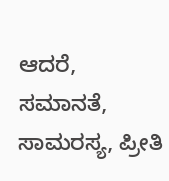ಆದರೆ, ಸಮಾನತೆ, ಸಾಮರಸ್ಯ, ಪ್ರೀತಿ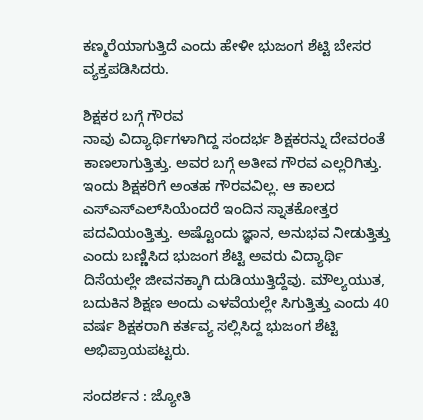ಕಣ್ಮರೆಯಾಗುತ್ತಿದೆ ಎಂದು ಹೇಳೀ ಭುಜಂಗ ಶೆಟ್ಟಿ ಬೇಸರ ವ್ಯಕ್ತಪಡಿಸಿದರು.

ಶಿಕ್ಷಕರ ಬಗ್ಗೆ ಗೌರವ
ನಾವು ವಿದ್ಯಾರ್ಥಿಗಳಾಗಿದ್ದ ಸಂದರ್ಭ ಶಿಕ್ಷಕರನ್ನು ದೇವರಂತೆ ಕಾಣಲಾಗುತ್ತಿತ್ತು. ಅವರ ಬಗ್ಗೆ ಅತೀವ ಗೌರವ ಎಲ್ಲರಿಗಿತ್ತು. ಇಂದು ಶಿಕ್ಷಕರಿಗೆ ಅಂತಹ ಗೌರವವಿಲ್ಲ. ಆ ಕಾಲದ ಎಸ್‌ಎಸ್‌ಎಲ್‌ಸಿಯೆಂದರೆ ಇಂದಿನ ಸ್ನಾತಕೋತ್ತರ ಪದವಿಯಂತ್ತಿತ್ತು. ಅಷ್ಟೊಂದು ಜ್ಞಾನ, ಅನುಭವ ನೀಡುತ್ತಿತ್ತು ಎಂದು ಬಣ್ಣಿಸಿದ ಭುಜಂಗ ಶೆಟ್ಟಿ ಅವರು ವಿದ್ಯಾರ್ಥಿ ದಿಸೆಯಲ್ಲೇ ಜೀವನಕ್ಕಾಗಿ ದುಡಿಯುತ್ತಿದ್ದೆವು. ಮೌಲ್ಯಯುತ, ಬದುಕಿನ ಶಿಕ್ಷಣ ಅಂದು ಎಳವೆಯಲ್ಲೇ ಸಿಗುತ್ತಿತ್ತು ಎಂದು 40 ವರ್ಷ ಶಿಕ್ಷಕರಾಗಿ ಕರ್ತವ್ಯ ಸಲ್ಲಿಸಿದ್ದ ಭುಜಂಗ ಶೆಟ್ಟಿ ಅಭಿಪ್ರಾಯಪಟ್ಟರು.

ಸಂದರ್ಶನ : ಜ್ಯೋತಿ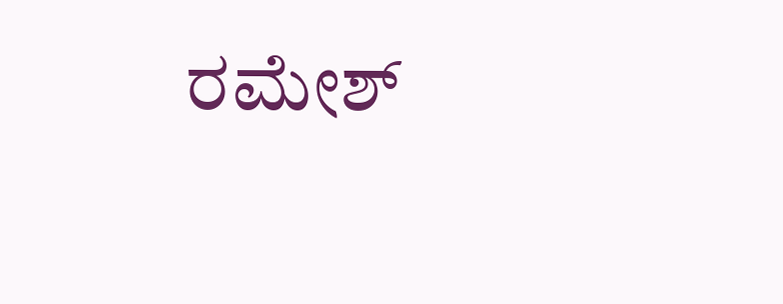ರಮೇಶ್‌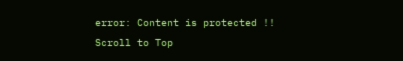error: Content is protected !!
Scroll to Top